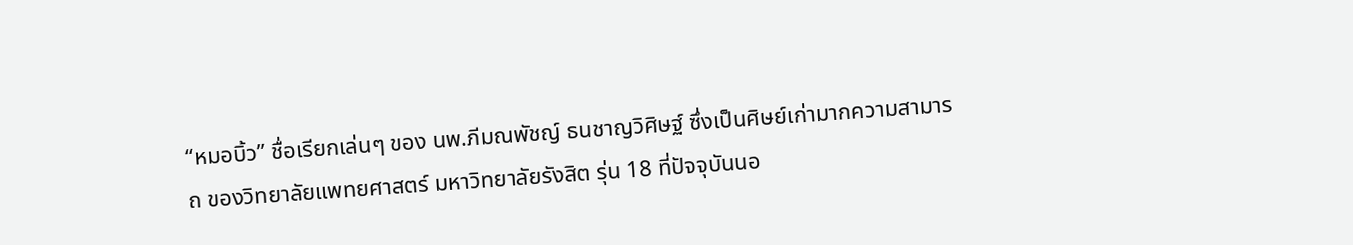“หมอบิ้ว” ชื่อเรียกเล่นๆ ของ นพ.ภีมณพัชญ์ ธนชาญวิศิษฐ์ ซึ่งเป็นศิษย์เก่ามากความสามารถ ของวิทยาลัยแพทยศาสตร์ มหาวิทยาลัยรังสิต รุ่น 18 ที่ปัจจุบันนอ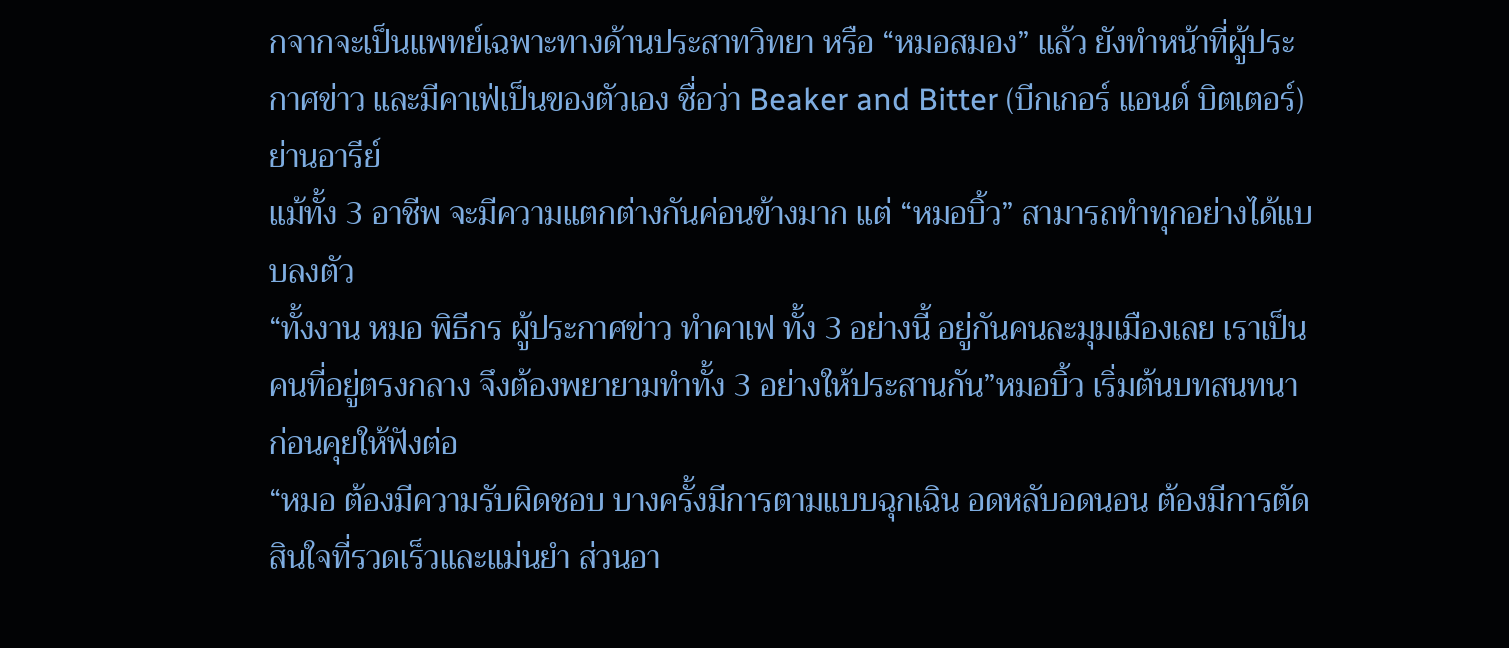กจากจะเป็นแพทย์เฉพาะทางด้านประสาทวิทยา หรือ “หมอสมอง” แล้ว ยังทำหน้าที่ผู้ประกาศข่าว และมีคาเฟ่เป็นของตัวเอง ชื่อว่า Beaker and Bitter (บีกเกอร์ แอนด์ บิตเตอร์) ย่านอารีย์
แม้ทั้ง 3 อาชีพ จะมีความแตกต่างกันค่อนข้างมาก แต่ “หมอบิ้ว” สามารถทำทุกอย่างได้แบบลงตัว
“ทั้งงาน หมอ พิธีกร ผู้ประกาศข่าว ทำคาเฟ ทั้ง 3 อย่างนี้ อยู่กันคนละมุมเมืองเลย เราเป็นคนที่อยู่ตรงกลาง จึงต้องพยายามทำทั้ง 3 อย่างให้ประสานกัน”หมอบิ้ว เริ่มต้นบทสนทนา
ก่อนคุยให้ฟังต่อ
“หมอ ต้องมีความรับผิดชอบ บางครั้งมีการตามแบบฉุกเฉิน อดหลับอดนอน ต้องมีการตัดสินใจที่รวดเร็วและแม่นยำ ส่วนอา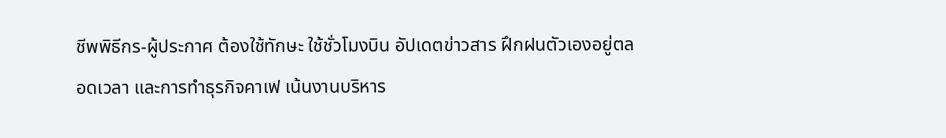ชีพพิธีกร-ผู้ประกาศ ต้องใช้ทักษะ ใช้ชั่วโมงบิน อัปเดตข่าวสาร ฝึกฝนตัวเองอยู่ตลอดเวลา และการทำธุรกิจคาเฟ เน้นงานบริหาร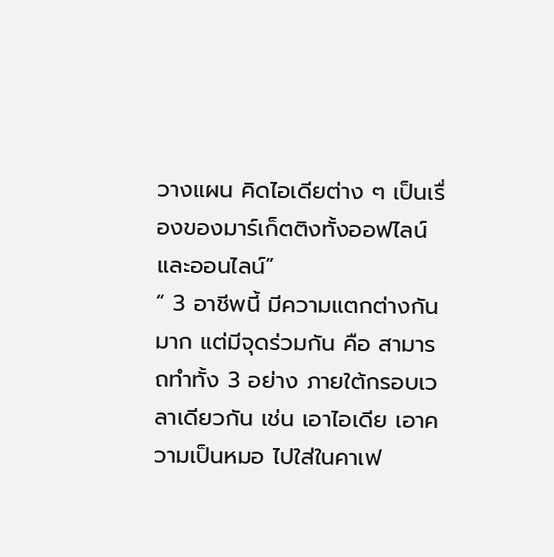วางแผน คิดไอเดียต่าง ๆ เป็นเรื่องของมาร์เก็ตติงทั้งออฟไลน์และออนไลน์”
“ 3 อาชีพนี้ มีความแตกต่างกันมาก แต่มีจุดร่วมกัน คือ สามารถทำทั้ง 3 อย่าง ภายใต้กรอบเวลาเดียวกัน เช่น เอาไอเดีย เอาความเป็นหมอ ไปใส่ในคาเฟ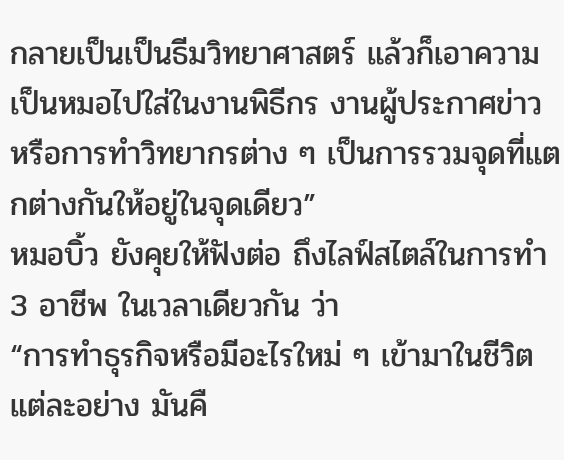กลายเป็นเป็นธีมวิทยาศาสตร์ แล้วก็เอาความเป็นหมอไปใส่ในงานพิธีกร งานผู้ประกาศข่าว หรือการทำวิทยากรต่าง ๆ เป็นการรวมจุดที่แตกต่างกันให้อยู่ในจุดเดียว”
หมอบิ้ว ยังคุยให้ฟังต่อ ถึงไลฟ์สไตล์ในการทำ 3 อาชีพ ในเวลาเดียวกัน ว่า
“การทำธุรกิจหรือมีอะไรใหม่ ๆ เข้ามาในชีวิตแต่ละอย่าง มันคื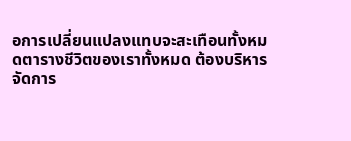อการเปลี่ยนแปลงแทบจะสะเทือนทั้งหมดตารางชีวิตของเราทั้งหมด ต้องบริหารจัดการ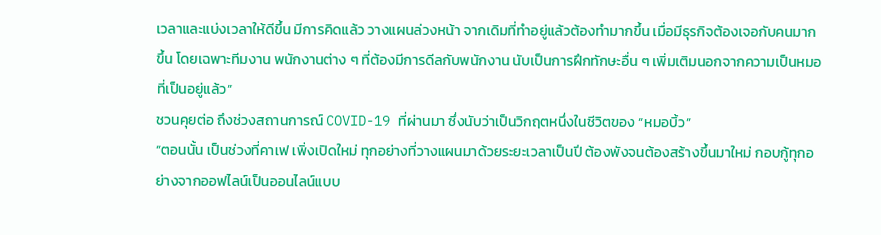เวลาและแบ่งเวลาให้ดีขึ้น มีการคิดแล้ว วางแผนล่วงหน้า จากเดิมที่ทำอยู่แล้วต้องทำมากขึ้น เมื่อมีธุรกิจต้องเจอกับคนมากขึ้น โดยเฉพาะทีมงาน พนักงานต่าง ๆ ที่ต้องมีการดีลกับพนักงาน นับเป็นการฝึกทักษะอื่น ๆ เพิ่มเติมนอกจากความเป็นหมอที่เป็นอยู่แล้ว”
ชวนคุยต่อ ถึงช่วงสถานการณ์ COVID-19 ที่ผ่านมา ซึ่งนับว่าเป็นวิกฤตหนึ่งในชีวิตของ “หมอบิ้ว”
“ตอนนั้น เป็นช่วงที่คาเฟ เพิ่งเปิดใหม่ ทุกอย่างที่วางแผนมาด้วยระยะเวลาเป็นปี ต้องพังจนต้องสร้างขึ้นมาใหม่ กอบกู้ทุกอย่างจากออฟไลน์เป็นออนไลน์แบบ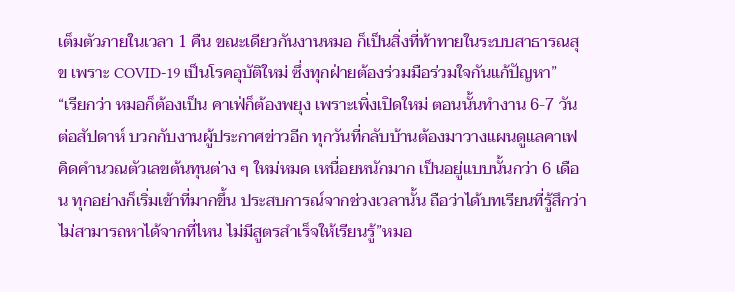เต็มตัวภายในเวลา 1 คืน ขณะเดียวกันงานหมอ ก็เป็นสิ่งที่ท้าทายในระบบสาธารณสุข เพราะ COVID-19 เป็นโรคอุบัติใหม่ ซึ่งทุกฝ่ายต้องร่วมมือร่วมใจกันแก้ปัญหา”
“เรียกว่า หมอก็ต้องเป็น คาเฟ่ก็ต้องพยุง เพราะเพิ่งเปิดใหม่ ตอนนั้นทำงาน 6-7 วันต่อสัปดาห์ บวกกับงานผู้ประกาศข่าวอีก ทุกวันที่กลับบ้านต้องมาวางแผนดูแลคาเฟ คิดคำนวณตัวเลขต้นทุนต่าง ๆ ใหม่หมด เหนื่อยหนักมาก เป็นอยู่แบบนั้นกว่า 6 เดือน ทุกอย่างก็เริ่มเข้าที่มากขึ้น ประสบการณ์จากช่วงเวลานั้น ถือว่าได้บทเรียนที่รู้สึกว่าไม่สามารถหาได้จากที่ไหน ไม่มีสูตรสำเร็จให้เรียนรู้”หมอ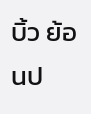บิ้ว ย้อนป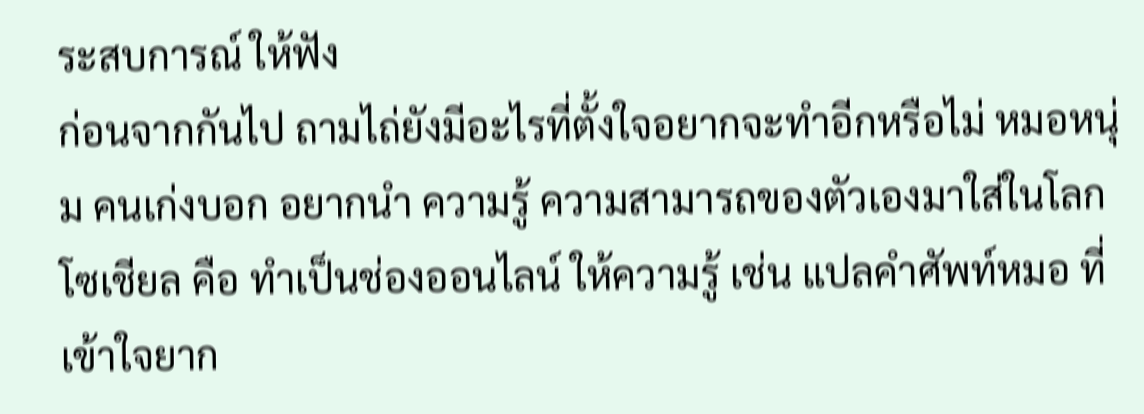ระสบการณ์ ให้ฟัง
ก่อนจากกันไป ถามไถ่ยังมีอะไรที่ตั้งใจอยากจะทำอีกหรือไม่ หมอหนุ่ม คนเก่งบอก อยากนำ ความรู้ ความสามารถของตัวเองมาใส่ในโลกโซเชียล คือ ทำเป็นช่องออนไลน์ ให้ความรู้ เช่น แปลคำศัพท์หมอ ที่เข้าใจยาก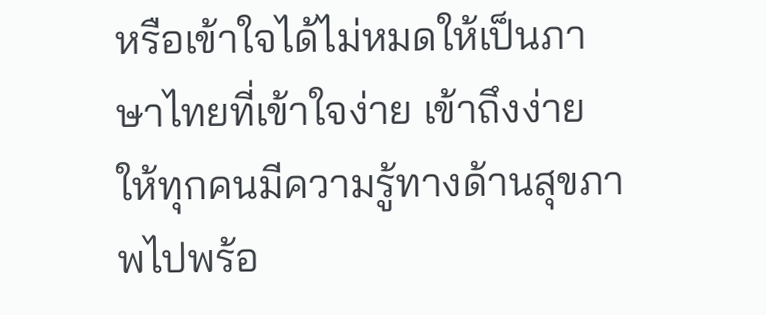หรือเข้าใจได้ไม่หมดให้เป็นภาษาไทยที่เข้าใจง่าย เข้าถึงง่าย ให้ทุกคนมีความรู้ทางด้านสุขภาพไปพร้อ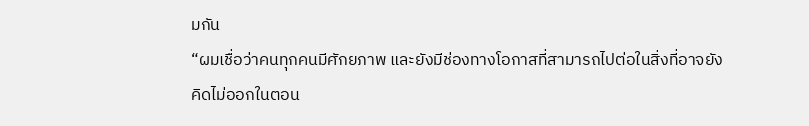มกัน
“ผมเชื่อว่าคนทุกคนมีศักยภาพ และยังมีช่องทางโอกาสที่สามารถไปต่อในสิ่งที่อาจยังคิดไม่ออกในตอน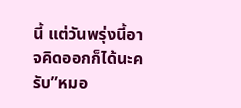นี้ แต่วันพรุ่งนี้อาจคิดออกก็ได้นะครับ”หมอ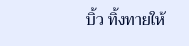บิ้ว ทิ้งทายให้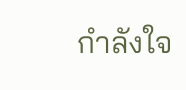กำลังใจ